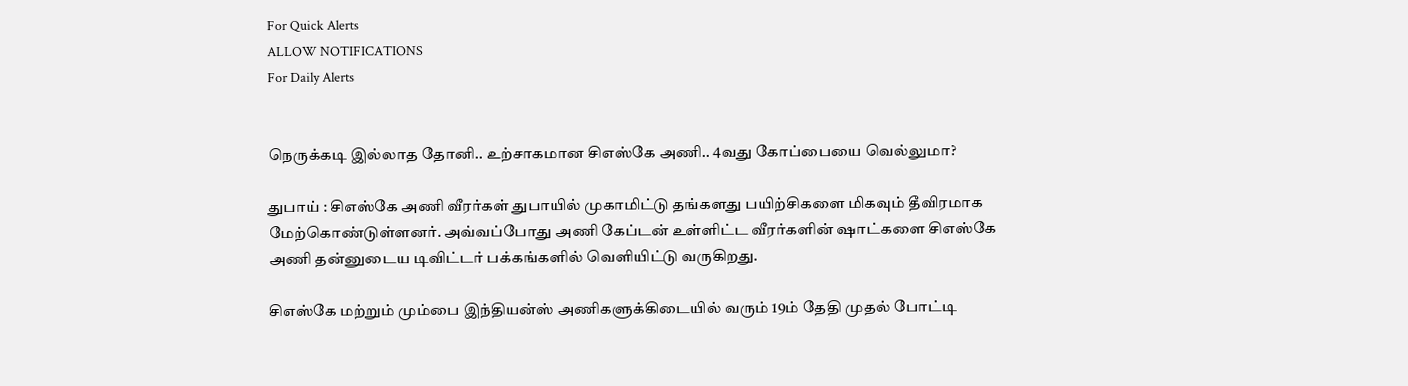For Quick Alerts
ALLOW NOTIFICATIONS
For Daily Alerts


நெருக்கடி இல்லாத தோனி.. உற்சாகமான சிஎஸ்கே அணி.. 4வது கோப்பையை வெல்லுமா?

துபாய் : சிஎஸ்கே அணி வீரர்கள் துபாயில் முகாமிட்டு தங்களது பயிற்சிகளை மிகவும் தீவிரமாக மேற்கொண்டுள்ளனர். அவ்வப்போது அணி கேப்டன் உள்ளிட்ட வீரர்களின் ஷாட்களை சிஎஸ்கே அணி தன்னுடைய டிவிட்டர் பக்கங்களில் வெளியிட்டு வருகிறது.

சிஎஸ்கே மற்றும் மும்பை இந்தியன்ஸ் அணிகளுக்கிடையில் வரும் 19ம் தேதி முதல் போட்டி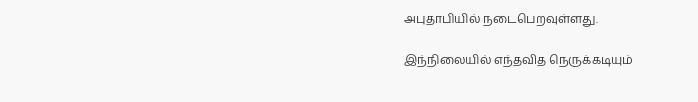அபுதாபியில் நடைபெறவுள்ளது.

இந்நிலையில் எந்தவித நெருக்கடியும்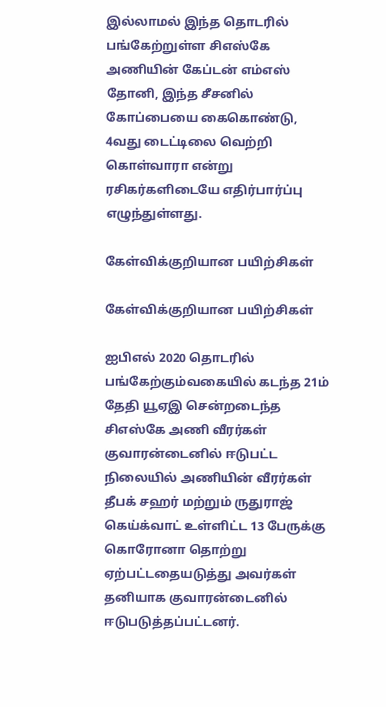இல்லாமல் இந்த தொடரில் பங்கேற்றுள்ள சிஎஸ்கே அணியின் கேப்டன் எம்எஸ் தோனி, இந்த சீசனில் கோப்பையை கைகொண்டு, 4வது டைட்டிலை வெற்றி கொள்வாரா என்று ரசிகர்களிடையே எதிர்பார்ப்பு எழுந்துள்ளது.

கேள்விக்குறியான பயிற்சிகள்

கேள்விக்குறியான பயிற்சிகள்

ஐபிஎல் 2020 தொடரில் பங்கேற்கும்வகையில் கடந்த 21ம் தேதி யூஏஇ சென்றடைந்த சிஎஸ்கே அணி வீரர்கள் குவாரன்டைனில் ஈடுபட்ட நிலையில் அணியின் வீரர்கள் தீபக் சஹர் மற்றும் ருதுராஜ் கெய்க்வாட் உள்ளிட்ட 13 பேருக்கு கொரோனா தொற்று ஏற்பட்டதையடுத்து அவர்கள் தனியாக குவாரன்டைனில் ஈடுபடுத்தப்பட்டனர்.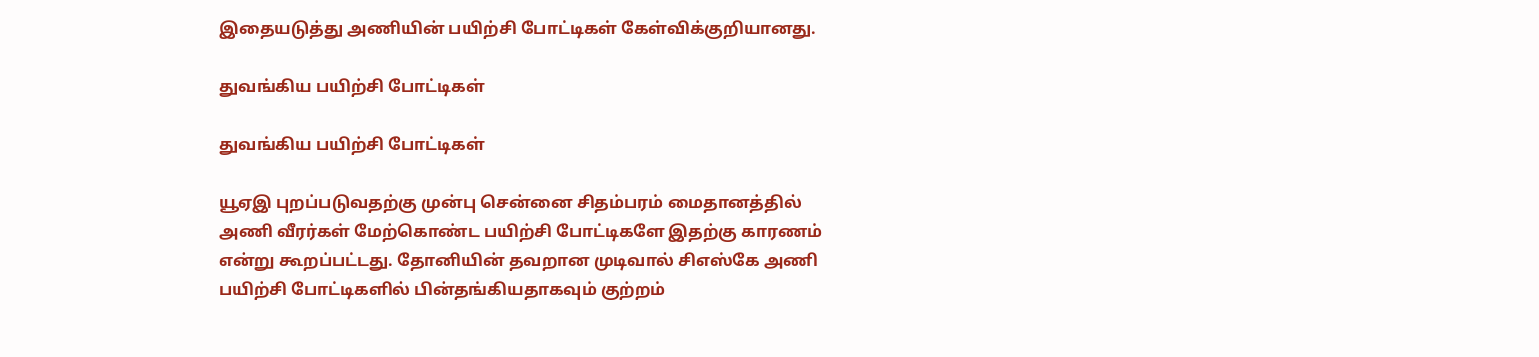இதையடுத்து அணியின் பயிற்சி போட்டிகள் கேள்விக்குறியானது.

துவங்கிய பயிற்சி போட்டிகள்

துவங்கிய பயிற்சி போட்டிகள்

யூஏஇ புறப்படுவதற்கு முன்பு சென்னை சிதம்பரம் மைதானத்தில் அணி வீரர்கள் மேற்கொண்ட பயிற்சி போட்டிகளே இதற்கு காரணம் என்று கூறப்பட்டது. தோனியின் தவறான முடிவால் சிஎஸ்கே அணி பயிற்சி போட்டிகளில் பின்தங்கியதாகவும் குற்றம்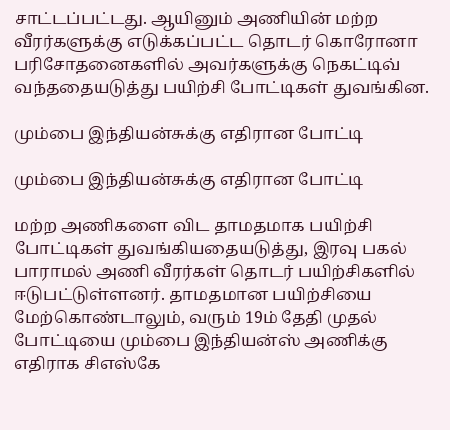சாட்டப்பட்டது. ஆயினும் அணியின் மற்ற வீரர்களுக்கு எடுக்கப்பட்ட தொடர் கொரோனா பரிசோதனைகளில் அவர்களுக்கு நெகட்டிவ் வந்ததையடுத்து பயிற்சி போட்டிகள் துவங்கின.

மும்பை இந்தியன்சுக்கு எதிரான போட்டி

மும்பை இந்தியன்சுக்கு எதிரான போட்டி

மற்ற அணிகளை விட தாமதமாக பயிற்சி போட்டிகள் துவங்கியதையடுத்து, இரவு பகல் பாராமல் அணி வீரர்கள் தொடர் பயிற்சிகளில் ஈடுபட்டுள்ளனர். தாமதமான பயிற்சியை மேற்கொண்டாலும், வரும் 19ம் தேதி முதல் போட்டியை மும்பை இந்தியன்ஸ் அணிக்கு எதிராக சிஎஸ்கே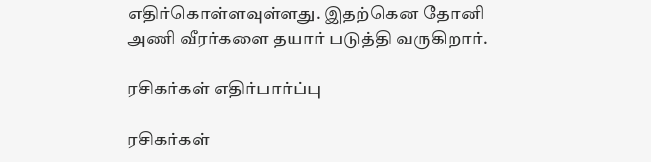எதிர்கொள்ளவுள்ளது. இதற்கென தோனி அணி வீரர்களை தயார் படுத்தி வருகிறார்.

ரசிகர்கள் எதிர்பார்ப்பு

ரசிகர்கள்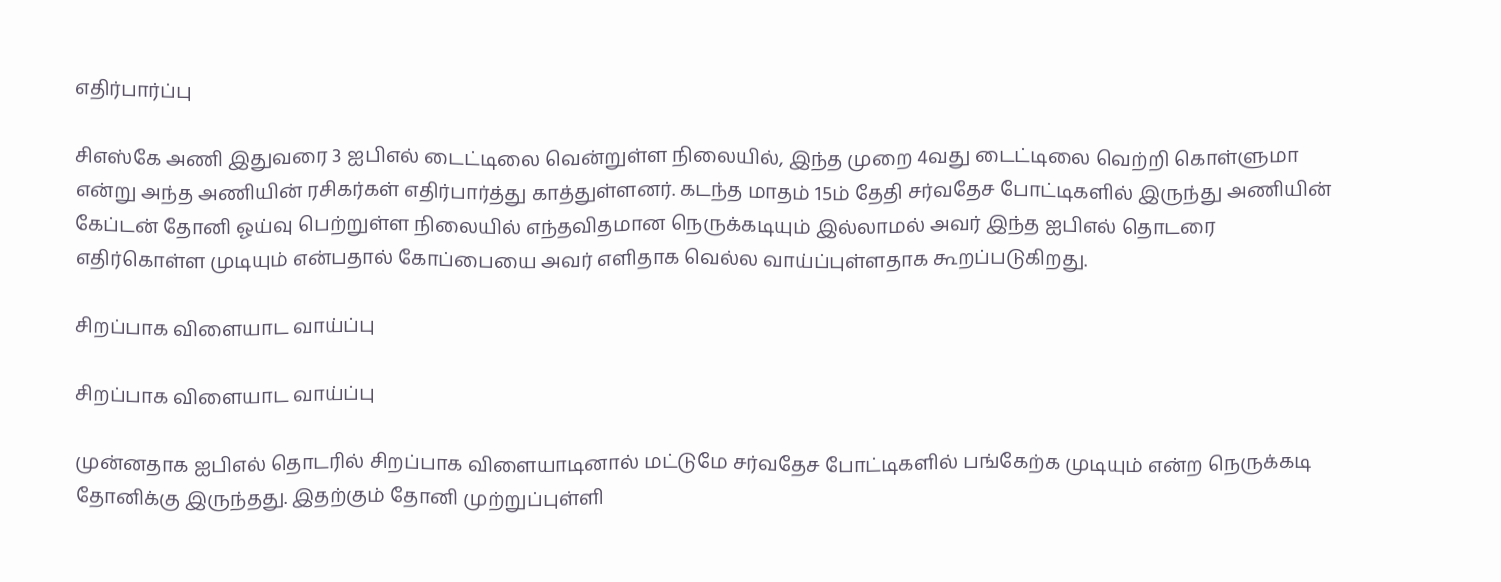எதிர்பார்ப்பு

சிஎஸ்கே அணி இதுவரை 3 ஐபிஎல் டைட்டிலை வென்றுள்ள நிலையில், இந்த முறை 4வது டைட்டிலை வெற்றி கொள்ளுமா என்று அந்த அணியின் ரசிகர்கள் எதிர்பார்த்து காத்துள்ளனர். கடந்த மாதம் 15ம் தேதி சர்வதேச போட்டிகளில் இருந்து அணியின் கேப்டன் தோனி ஓய்வு பெற்றுள்ள நிலையில் எந்தவிதமான நெருக்கடியும் இல்லாமல் அவர் இந்த ஐபிஎல் தொடரை எதிர்கொள்ள முடியும் என்பதால் கோப்பையை அவர் எளிதாக வெல்ல வாய்ப்புள்ளதாக கூறப்படுகிறது.

சிறப்பாக விளையாட வாய்ப்பு

சிறப்பாக விளையாட வாய்ப்பு

முன்னதாக ஐபிஎல் தொடரில் சிறப்பாக விளையாடினால் மட்டுமே சர்வதேச போட்டிகளில் பங்கேற்க முடியும் என்ற நெருக்கடி தோனிக்கு இருந்தது. இதற்கும் தோனி முற்றுப்புள்ளி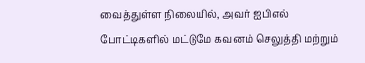வைத்துள்ள நிலையில், அவர் ஐபிஎல் போட்டிகளில் மட்டுமே கவனம் செலுத்தி மற்றும்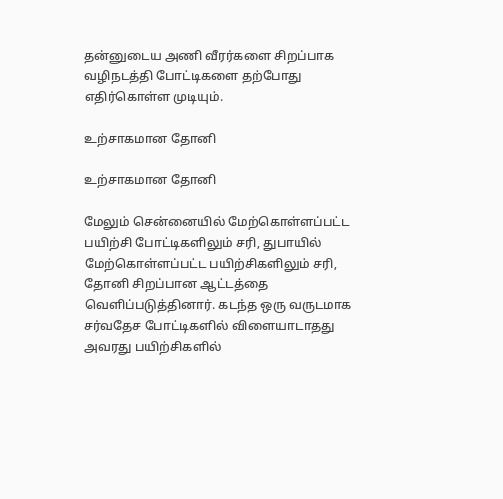தன்னுடைய அணி வீரர்களை சிறப்பாக வழிநடத்தி போட்டிகளை தற்போது எதிர்கொள்ள முடியும்.

உற்சாகமான தோனி

உற்சாகமான தோனி

மேலும் சென்னையில் மேற்கொள்ளப்பட்ட பயிற்சி போட்டிகளிலும் சரி, துபாயில் மேற்கொள்ளப்பட்ட பயிற்சிகளிலும் சரி, தோனி சிறப்பான ஆட்டத்தை வெளிப்படுத்தினார். கடந்த ஒரு வருடமாக சர்வதேச போட்டிகளில் விளையாடாதது அவரது பயிற்சிகளில்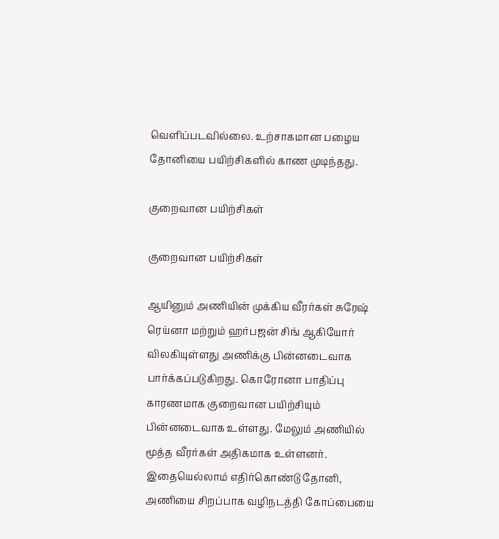வெளிப்படவில்லை. உற்சாகமான பழைய தோனியை பயிற்சிகளில் காண முடிந்தது.

குறைவான பயிற்சிகள்

குறைவான பயிற்சிகள்

ஆயினும் அணியின் முக்கிய வீரர்கள் சுரேஷ் ரெய்னா மற்றும் ஹர்பஜன் சிங் ஆகியோர் விலகியுள்ளது அணிக்கு பின்னடைவாக பார்க்கப்படுகிறது. கொரோனா பாதிப்பு காரணமாக குறைவான பயிற்சியும் பின்னடைவாக உள்ளது. மேலும் அணியில் மூத்த வீரர்கள் அதிகமாக உள்ளனர். இதையெல்லாம் எதிர்கொண்டு தோனி, அணியை சிறப்பாக வழிநடத்தி கோப்பையை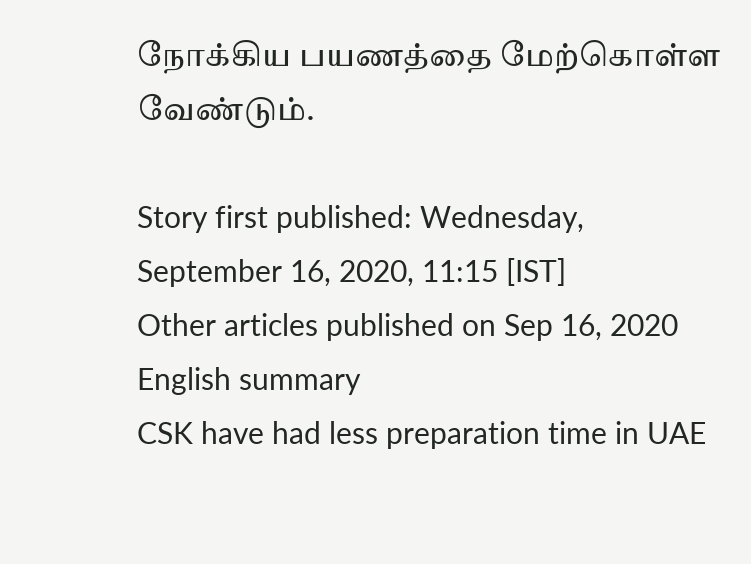நோக்கிய பயணத்தை மேற்கொள்ள வேண்டும்.

Story first published: Wednesday, September 16, 2020, 11:15 [IST]
Other articles published on Sep 16, 2020
English summary
CSK have had less preparation time in UAE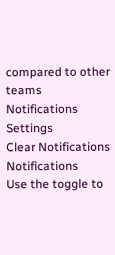compared to other teams
Notifications
Settings
Clear Notifications
Notifications
Use the toggle to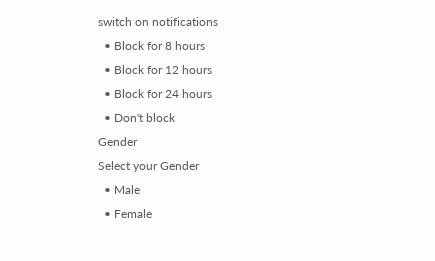switch on notifications
  • Block for 8 hours
  • Block for 12 hours
  • Block for 24 hours
  • Don't block
Gender
Select your Gender
  • Male
  • Female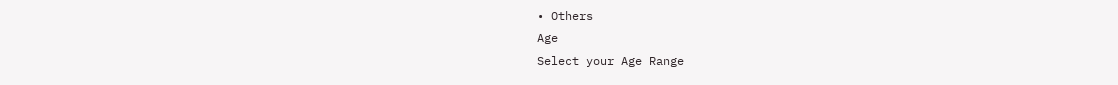• Others
Age
Select your Age Range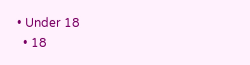• Under 18
  • 18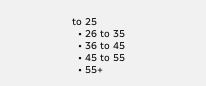to 25
  • 26 to 35
  • 36 to 45
  • 45 to 55
  • 55+